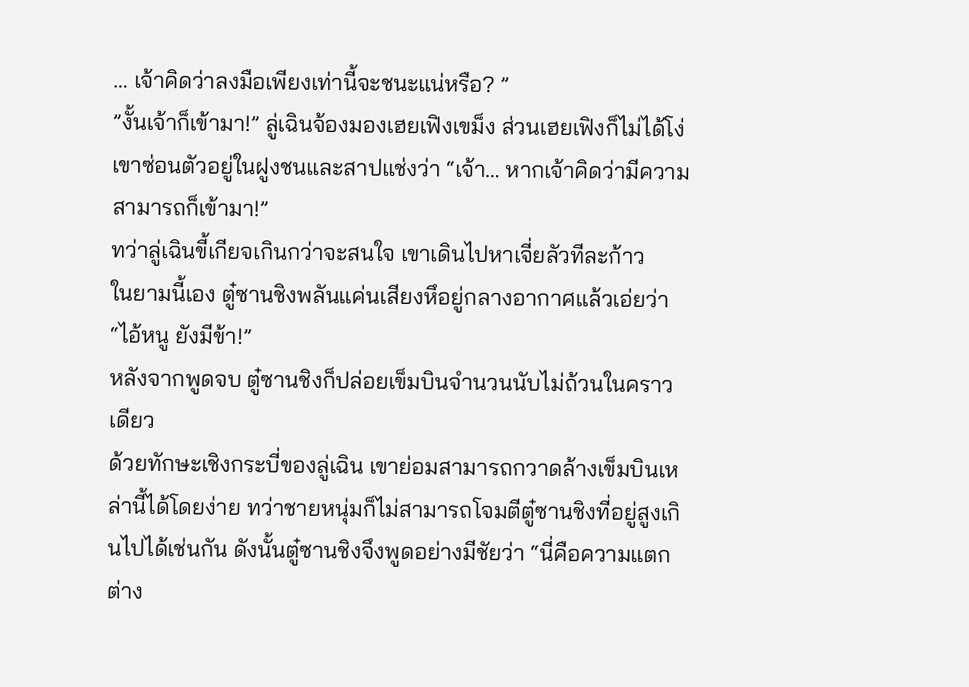… เจ้าคิดว่าลงมือเพียงเท่านี้จะชนะแน่หรือ? ”
”งั้นเจ้าก็เข้ามา!” ลู่เฉินจ้องมองเฮยเฟิงเขม็ง ส่วนเฮยเฟิงก็ไม่ได้โง่ เขาซ่อนตัวอยู่ในฝูงชนและสาปแช่งว่า “เจ้า… หากเจ้าคิดว่ามีความสามารถก็เข้ามา!”
ทว่าลู่เฉินขี้เกียจเกินกว่าจะสนใจ เขาเดินไปหาเจี่ยลัวทีละก้าว
ในยามนี้เอง ตู๋ซานชิงพลันแค่นเสียงหึอยู่กลางอากาศแล้วเอ่ยว่า “ไอ้หนู ยังมีข้า!”
หลังจากพูดจบ ตู๋ซานชิงก็ปล่อยเข็มบินจำนวนนับไม่ถ้วนในคราวเดียว
ด้วยทักษะเชิงกระบี่ของลู่เฉิน เขาย่อมสามารถกวาดล้างเข็มบินเหล่านี้ได้โดยง่าย ทว่าชายหนุ่มก็ไม่สามารถโจมตีตู๋ซานชิงที่อยู่สูงเกินไปได้เช่นกัน ดังนั้นตู๋ซานชิงจึงพูดอย่างมีชัยว่า “นี่คือความแตกต่าง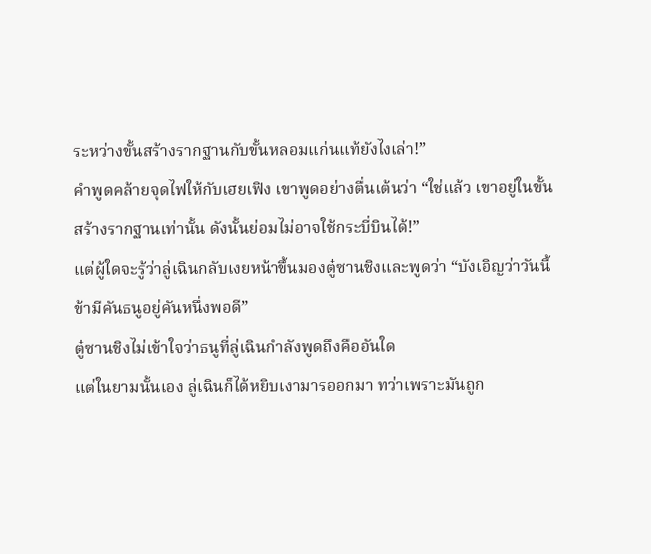ระหว่างขั้นสร้างรากฐานกับขั้นหลอมแก่นแท้ยังไงเล่า!”
คำพูดคล้ายจุดไฟให้กับเฮยเฟิง เขาพูดอย่างตื่นเต้นว่า “ใช่แล้ว เขาอยู่ในขั้นสร้างรากฐานเท่านั้น ดังนั้นย่อมไม่อาจใช้กระบี่บินได้!”
แต่ผู้ใดจะรู้ว่าลู่เฉินกลับเงยหน้าขึ้นมองตู๋ซานชิงและพูดว่า “บังเอิญว่าวันนี้ข้ามีคันธนูอยู่คันหนึ่งพอดี”
ตู๋ซานชิงไม่เข้าใจว่าธนูที่ลู่เฉินกำลังพูดถึงคืออันใด
แต่ในยามนั้นเอง ลู่เฉินก็ได้หยิบเงามารออกมา ทว่าเพราะมันถูก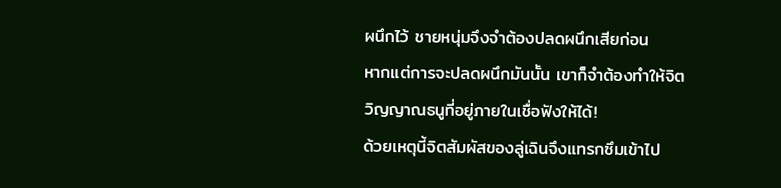ผนึกไว้ ชายหนุ่มจึงจำต้องปลดผนึกเสียก่อน
หากแต่การจะปลดผนึกมันนั้น เขาก็จำต้องทำให้จิตวิญญาณธนูที่อยู่ภายในเชื่อฟังให้ได้!
ด้วยเหตุนี้จิตสัมผัสของลู่เฉินจึงแทรกซึมเข้าไป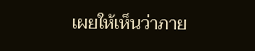เผยให้เห็นว่าภาย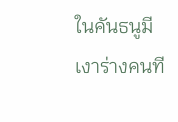ในคันธนูมีเงาร่างคนที